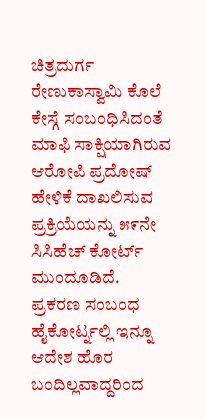ಚಿತ್ರದುರ್ಗ ರೇಣುಕಾಸ್ವಾಮಿ ಕೊಲೆ ಕೇಸ್ಗೆ ಸಂಬಂಧಿಸಿದಂತೆ ಮಾಫಿ ಸಾಕ್ಷಿಯಾಗಿರುವ ಆರೋಪಿ ಪ್ರದೋಷ್ ಹೇಳಿಕೆ ದಾಖಲಿಸುವ ಪ್ರಕ್ರಿಯೆಯನ್ನು ೫೯ನೇ ಸಿಸಿಹೆಚ್ ಕೋರ್ಟ್ ಮುಂದೂಡಿದೆ.
ಪ್ರಕರಣ ಸಂಬಂಧ ಹೈಕೋರ್ಟ್ನಲ್ಲಿ ಇನ್ನೂ ಆದೇಶ ಹೊರ ಬಂದಿಲ್ಲವಾದ್ದರಿಂದ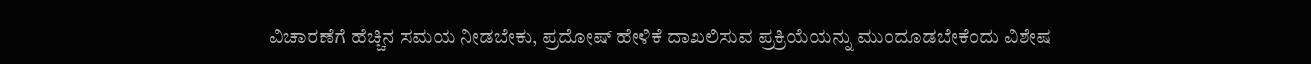ವಿಚಾರಣೆಗೆ ಹೆಚ್ಚಿನ ಸಮಯ ನೀಡಬೇಕು, ಪ್ರದೋಷ್ ಹೇಳಿಕೆ ದಾಖಲಿಸುವ ಪ್ರಕ್ರಿಯೆಯನ್ನು ಮುಂದೂಡಬೇಕೆಂದು ವಿಶೇಷ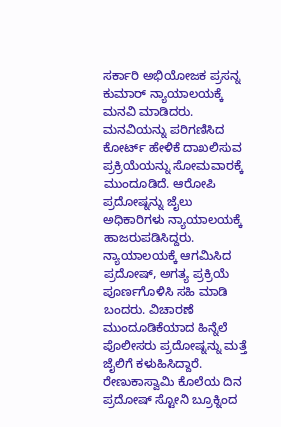ಸರ್ಕಾರಿ ಅಭಿಯೋಜಕ ಪ್ರಸನ್ನ ಕುಮಾರ್ ನ್ಯಾಯಾಲಯಕ್ಕೆ ಮನವಿ ಮಾಡಿದರು.
ಮನವಿಯನ್ನು ಪರಿಗಣಿಸಿದ ಕೋರ್ಟ್ ಹೇಳಿಕೆ ದಾಖಲಿಸುವ ಪ್ರಕ್ರಿಯೆಯನ್ನು ಸೋಮವಾರಕ್ಕೆ ಮುಂದೂಡಿದೆ. ಆರೋಪಿ ಪ್ರದೋಷ್ನನ್ನು ಜೈಲು ಅಧಿಕಾರಿಗಳು ನ್ಯಾಯಾಲಯಕ್ಕೆ ಹಾಜರುಪಡಿಸಿದ್ದರು. ನ್ಯಾಯಾಲಯಕ್ಕೆ ಆಗಮಿಸಿದ ಪ್ರದೋಷ್, ಅಗತ್ಯ ಪ್ರಕ್ರಿಯೆ ಪೂರ್ಣಗೊಳಿಸಿ ಸಹಿ ಮಾಡಿ ಬಂದರು. ವಿಚಾರಣೆ ಮುಂದೂಡಿಕೆಯಾದ ಹಿನ್ನೆಲೆ ಪೊಲೀಸರು ಪ್ರದೋಷ್ನನ್ನು ಮತ್ತೆ ಜೈಲಿಗೆ ಕಳುಹಿಸಿದ್ದಾರೆ.
ರೇಣುಕಾಸ್ವಾಮಿ ಕೊಲೆಯ ದಿನ ಪ್ರದೋಷ್ ಸ್ಟೋನಿ ಬ್ರೂಕ್ನಿಂದ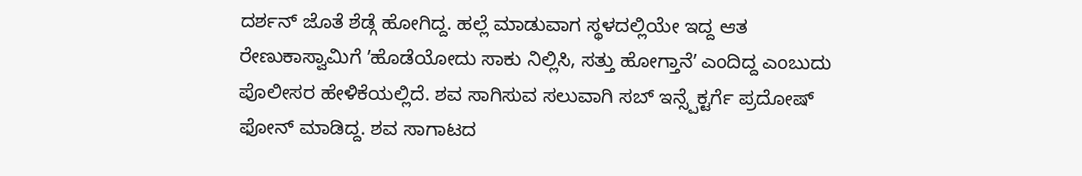ದರ್ಶನ್ ಜೊತೆ ಶೆಡ್ಗೆ ಹೋಗಿದ್ದ. ಹಲ್ಲೆ ಮಾಡುವಾಗ ಸ್ಥಳದಲ್ಲಿಯೇ ಇದ್ದ ಆತ ರೇಣುಕಾಸ್ವಾಮಿಗೆ ʼಹೊಡೆಯೋದು ಸಾಕು ನಿಲ್ಲಿಸಿ, ಸತ್ತು ಹೋಗ್ತಾನೆʼ ಎಂದಿದ್ದ ಎಂಬುದು ಪೊಲೀಸರ ಹೇಳಿಕೆಯಲ್ಲಿದೆ. ಶವ ಸಾಗಿಸುವ ಸಲುವಾಗಿ ಸಬ್ ಇನ್ಸ್ಪೆಕ್ಟರ್ಗೆ ಪ್ರದೋಷ್ ಫೋನ್ ಮಾಡಿದ್ದ. ಶವ ಸಾಗಾಟದ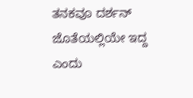ತನಕವೂ ದರ್ಶನ್ ಜೊತೆಯಲ್ಲಿಯೇ ಇದ್ದ ಎಂದು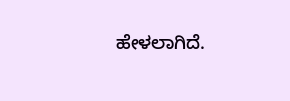ಹೇಳಲಾಗಿದೆ.